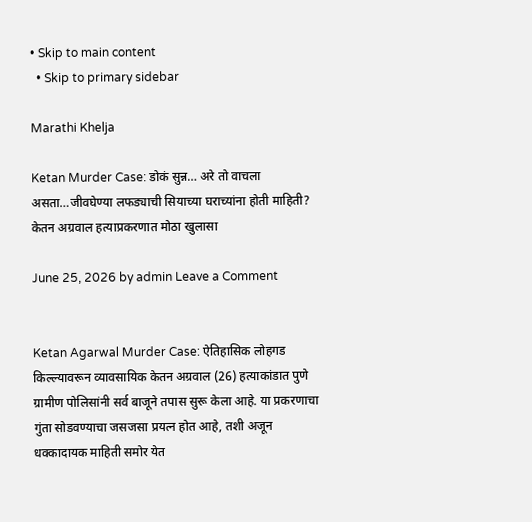• Skip to main content
  • Skip to primary sidebar

Marathi Khelja

Ketan Murder Case: डोकं सुन्न… अरे तो वाचला असता…जीवघेण्या लफड्याची सियाच्या घराच्यांना होती माहिती? केतन अग्रवाल हत्याप्रकरणात मोठा खुलासा

June 25, 2026 by admin Leave a Comment


Ketan Agarwal Murder Case: ऐतिहासिक लोहगड किल्ल्यावरून व्यावसायिक केतन अग्रवाल (26) हत्याकांडात पुणे ग्रामीण पोलिसांनी सर्व बाजूने तपास सुरू केला आहे. या प्रकरणाचा गुंता सोडवण्याचा जसजसा प्रयत्न होत आहे, तशी अजून धक्कादायक माहिती समोर येत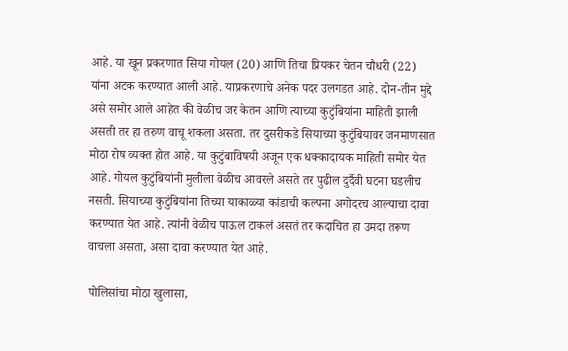आहे. या खून प्रकरणात सिया गोयल (20) आणि तिचा प्रियकर चेतन चौधरी (22) यांना अटक करण्यात आली आहे. याप्रकरणाचे अनेक पदर उलगडत आहे. दोन-तीन मुद्दे असे समोर आले आहेत की वेळीच जर केतन आणि त्याच्या कुटुंबियांना माहिती झाली असती तर हा तरुण वाचू शकला असता. तर दुसरीकडे सियाच्या कुटुंबियावर जनमाणसात मोठा रोष व्यक्त होत आहे. या कुटुंबाविषयी अजून एक धक्कादायक माहिती समोर येत आहे. गोयल कुटुंबियांनी मुलीला वेळीच आवरले असते तर पुढील दुर्दैवी घटना घडलीच नसती. सियाच्या कुटुंबियांना तिच्या याकाळ्या कांडाची कल्पना अगोदरच आल्याचा दावा करण्यात येत आहे. त्यांनी वेळीच पाऊल टाकलं असतं तर कदाचित हा उमदा तरूण वाचला असता, असा दावा करण्यात येत आहे.

पोलिसांचा मोठा खुलासा,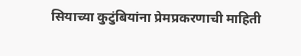सियाच्या कुटुंबियांना प्रेमप्रकरणाची माहिती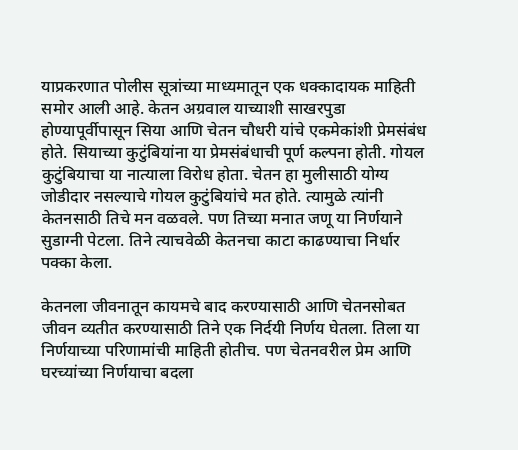याप्रकरणात पोलीस सूत्रांच्या माध्यमातून एक धक्कादायक माहिती समोर आली आहे. केतन अग्रवाल याच्याशी साखरपुडा होण्यापूर्वीपासून सिया आणि चेतन चौधरी यांचे एकमेकांशी प्रेमसंबंध होते. सियाच्या कुटुंबियांना या प्रेमसंबंधाची पूर्ण कल्पना होती. गोयल कुटुंबियाचा या नात्याला विरोध होता. चेतन हा मुलीसाठी योग्य जोडीदार नसल्याचे गोयल कुटुंबियांचे मत होते. त्यामुळे त्यांनी केतनसाठी तिचे मन वळवले. पण तिच्या मनात जणू या निर्णयाने सुडाग्नी पेटला. तिने त्याचवेळी केतनचा काटा काढण्याचा निर्धार पक्का केला.

केतनला जीवनातून कायमचे बाद करण्यासाठी आणि चेतनसोबत जीवन व्यतीत करण्यासाठी तिने एक निर्दयी निर्णय घेतला. तिला या निर्णयाच्या परिणामांची माहिती होतीच. पण चेतनवरील प्रेम आणि घरच्यांच्या निर्णयाचा बदला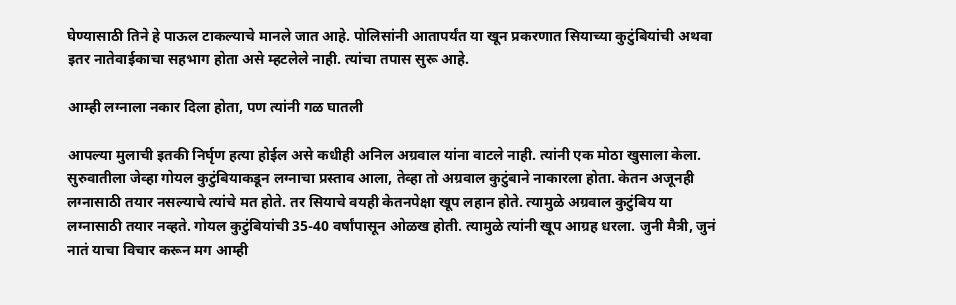घेण्यासाठी तिने हे पाऊल टाकल्याचे मानले जात आहे. पोलिसांनी आतापर्यंत या खून प्रकरणात सियाच्या कुटुंबियांची अथवा इतर नातेवाईकाचा सहभाग होता असे म्हटलेले नाही. त्यांचा तपास सुरू आहे.

आम्ही लग्नाला नकार दिला होता, पण त्यांनी गळ घातली

आपल्या मुलाची इतकी निर्घृण हत्या होईल असे कधीही अनिल अग्रवाल यांना वाटले नाही. त्यांनी एक मोठा खुसाला केला. सुरुवातीला जेव्हा गोयल कुटुंबियाकडून लग्नाचा प्रस्ताव आला, तेव्हा तो अग्रवाल कुटुंबाने नाकारला होता. केतन अजूनही लग्नासाठी तयार नसल्याचे त्यांचे मत होते. तर सियाचे वयही केतनपेक्षा खूप लहान होते. त्यामुळे अग्रवाल कुटुंबिय या लग्नासाठी तयार नव्हते. गोयल कुटुंबियांची 35-40 वर्षांपासून ओळख होती. त्यामुळे त्यांनी खूप आग्रह धरला. जुनी मैत्री, जुनं नातं याचा विचार करून मग आम्ही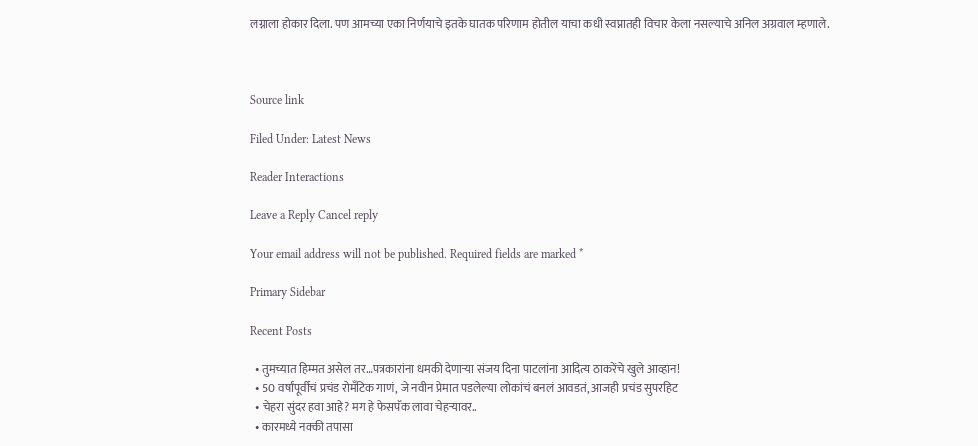लग्नाला होकार दिला. पण आमच्या एका निर्णयाचे इतके घातक परिणाम होतील याचा कधी स्वप्नातही विचार केला नसल्याचे अनिल अग्रवाल म्हणाले.



Source link

Filed Under: Latest News

Reader Interactions

Leave a Reply Cancel reply

Your email address will not be published. Required fields are marked *

Primary Sidebar

Recent Posts

  • तुमच्यात हिम्मत असेल तर…पत्रकारांना धमकी देणाऱ्या संजय दिना पाटलांना आदित्य ठाकरेंचे खुले आव्हान!
  • 50 वर्षांपूर्वीचं प्रचंड रोमँटिक गाणं, जे नवीन प्रेमात पडलेल्या लोकांचं बनलं आवडतं, आजही प्रचंड सुपरहिट
  • चेहरा सुंदर हवा आहे? मग हे फेसपॅक लावा चेहऱ्यावर..
  • कारमध्ये नक्की तपासा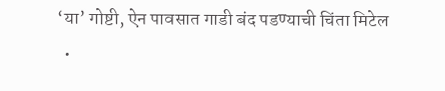‘या’ गोष्टी, ऐन पावसात गाडी बंद पडण्याची चिंता मिटेल
  •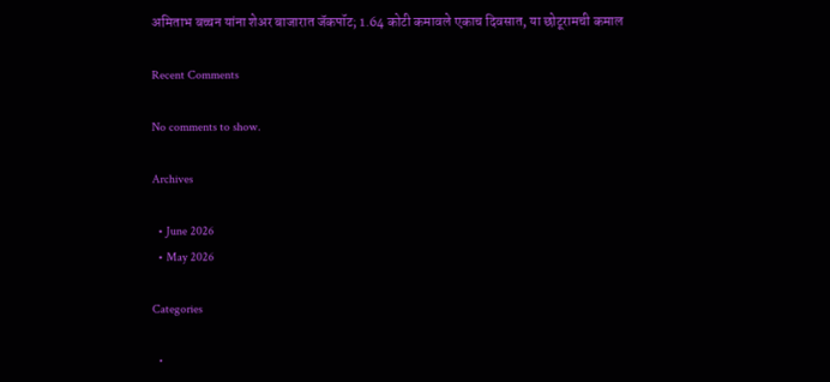अमिताभ बच्चन यांना शेअर बाजारात जॅकपॉट; 1.64 कोटी कमावले एकाच दिवसात, या छोटूरामची कमाल

Recent Comments

No comments to show.

Archives

  • June 2026
  • May 2026

Categories

  •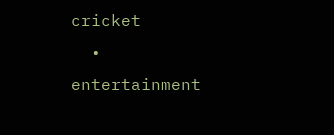cricket
  • entertainment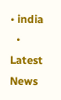• india
  • Latest News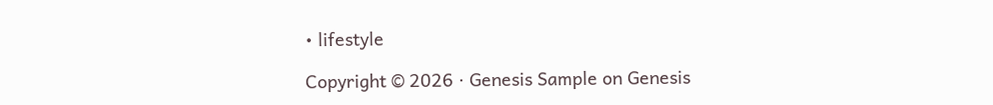• lifestyle

Copyright © 2026 · Genesis Sample on Genesis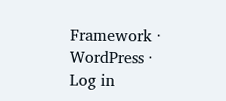Framework · WordPress · Log in